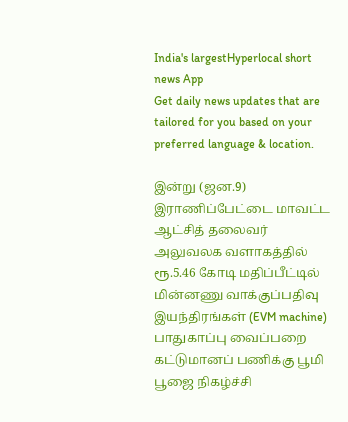India's largestHyperlocal short
news App
Get daily news updates that are tailored for you based on your preferred language & location.

இன்று (ஜன.9) இராணிப்பேட்டை மாவட்ட ஆட்சித் தலைவர் அலுவலக வளாகத்தில் ரூ.5.46 கோடி மதிப்பீட்டில் மின்னணு வாக்குப்பதிவு இயந்திரங்கள் (EVM machine) பாதுகாப்பு வைப்பறை கட்டுமானப் பணிக்கு பூமி பூஜை நிகழ்ச்சி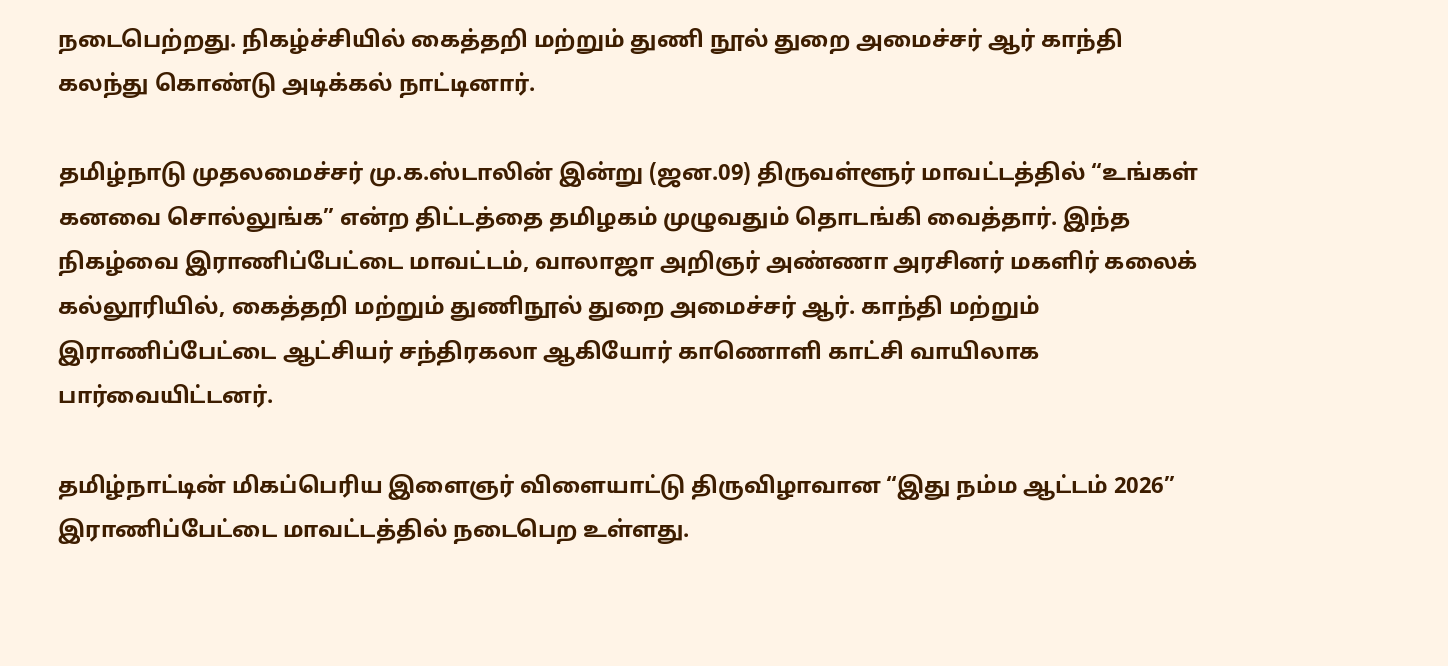நடைபெற்றது. நிகழ்ச்சியில் கைத்தறி மற்றும் துணி நூல் துறை அமைச்சர் ஆர் காந்தி கலந்து கொண்டு அடிக்கல் நாட்டினார்.

தமிழ்நாடு முதலமைச்சர் மு.க.ஸ்டாலின் இன்று (ஜன.09) திருவள்ளூர் மாவட்டத்தில் “உங்கள் கனவை சொல்லுங்க” என்ற திட்டத்தை தமிழகம் முழுவதும் தொடங்கி வைத்தார். இந்த நிகழ்வை இராணிப்பேட்டை மாவட்டம், வாலாஜா அறிஞர் அண்ணா அரசினர் மகளிர் கலைக் கல்லூரியில், கைத்தறி மற்றும் துணிநூல் துறை அமைச்சர் ஆர். காந்தி மற்றும் இராணிப்பேட்டை ஆட்சியர் சந்திரகலா ஆகியோர் காணொளி காட்சி வாயிலாக பார்வையிட்டனர்.

தமிழ்நாட்டின் மிகப்பெரிய இளைஞர் விளையாட்டு திருவிழாவான “இது நம்ம ஆட்டம் 2026” இராணிப்பேட்டை மாவட்டத்தில் நடைபெற உள்ளது.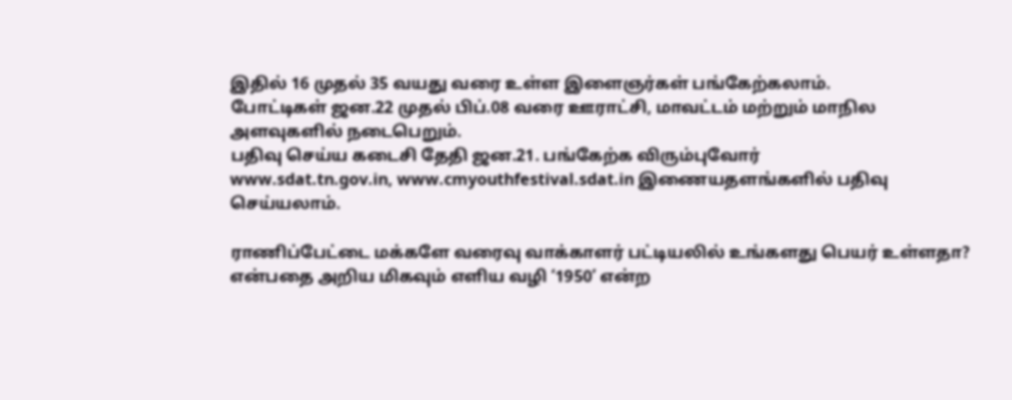இதில் 16 முதல் 35 வயது வரை உள்ள இளைஞர்கள் பங்கேற்கலாம்.
போட்டிகள் ஜன.22 முதல் பிப்.08 வரை ஊராட்சி, மாவட்டம் மற்றும் மாநில அளவுகளில் நடைபெறும்.
பதிவு செய்ய கடைசி தேதி ஜன.21. பங்கேற்க விரும்புவோர்
www.sdat.tn.gov.in, www.cmyouthfestival.sdat.in இணையதளங்களில் பதிவு செய்யலாம்.

ராணிப்பேட்டை மக்களே வரைவு வாக்காளர் பட்டியலில் உங்களது பெயர் உள்ளதா? என்பதை அறிய மிகவும் எளிய வழி ‘1950’ என்ற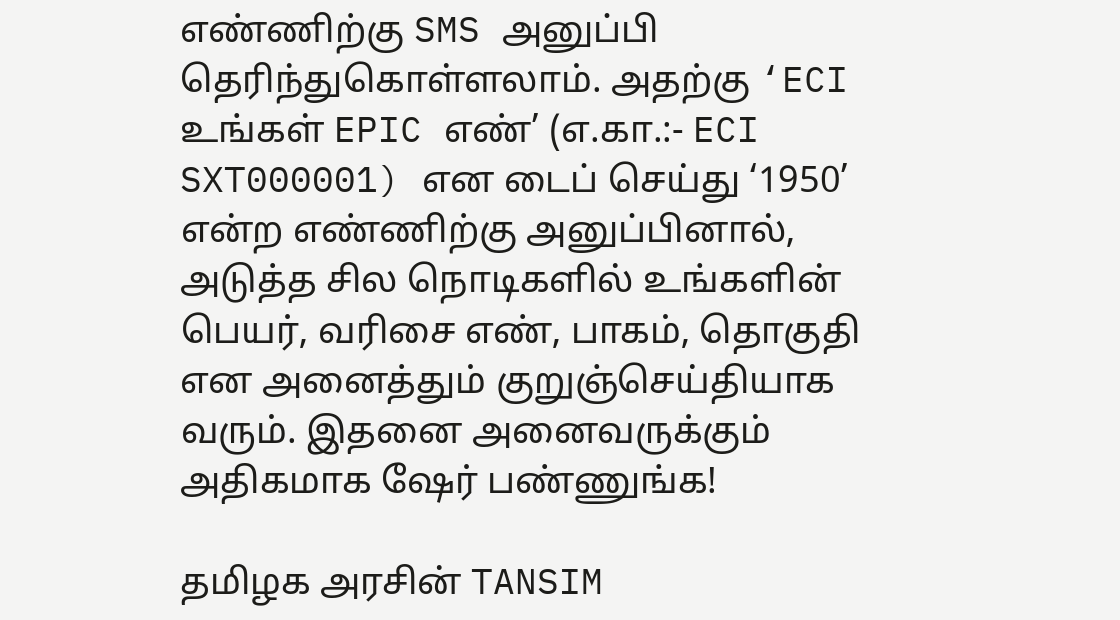எண்ணிற்கு SMS அனுப்பி தெரிந்துகொள்ளலாம். அதற்கு ‘ECI உங்கள் EPIC எண்’ (எ.கா.:- ECI SXT000001) என டைப் செய்து ‘1950’ என்ற எண்ணிற்கு அனுப்பினால், அடுத்த சில நொடிகளில் உங்களின் பெயர், வரிசை எண், பாகம், தொகுதி என அனைத்தும் குறுஞ்செய்தியாக வரும். இதனை அனைவருக்கும் அதிகமாக ஷேர் பண்ணுங்க!

தமிழக அரசின் TANSIM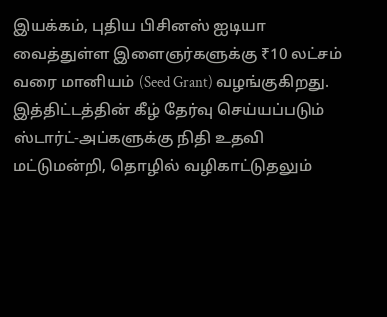இயக்கம், புதிய பிசினஸ் ஐடியா வைத்துள்ள இளைஞர்களுக்கு ₹10 லட்சம் வரை மானியம் (Seed Grant) வழங்குகிறது. இத்திட்டத்தின் கீழ் தேர்வு செய்யப்படும் ஸ்டார்ட்-அப்களுக்கு நிதி உதவி மட்டுமன்றி, தொழில் வழிகாட்டுதலும்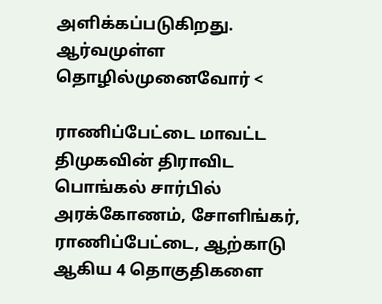அளிக்கப்படுகிறது. ஆர்வமுள்ள தொழில்முனைவோர் <

ராணிப்பேட்டை மாவட்ட திமுகவின் திராவிட பொங்கல் சார்பில் அரக்கோணம், சோளிங்கர், ராணிப்பேட்டை, ஆற்காடு ஆகிய 4 தொகுதிகளை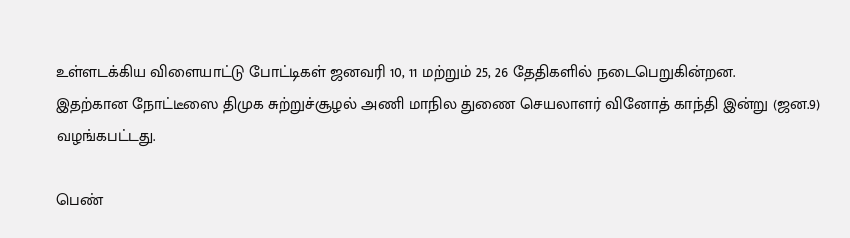உள்ளடக்கிய விளையாட்டு போட்டிகள் ஜனவரி 10, 11 மற்றும் 25, 26 தேதிகளில் நடைபெறுகின்றன.
இதற்கான நோட்டீஸை திமுக சுற்றுச்சூழல் அணி மாநில துணை செயலாளர் வினோத் காந்தி இன்று (ஜன.9) வழங்கபட்டது.

பெண்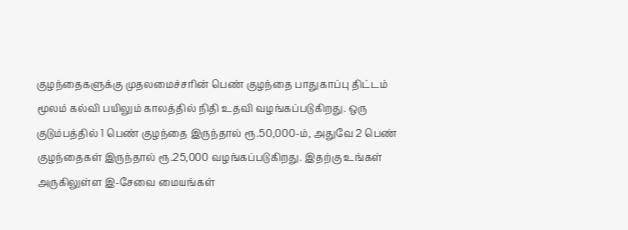குழந்தைகளுக்கு முதலமைச்சரின் பெண் குழந்தை பாதுகாப்பு திட்டம் மூலம் கல்வி பயிலும் காலத்தில் நிதி உதவி வழங்கப்படுகிறது. ஒரு குடும்பத்தில் 1 பெண் குழந்தை இருந்தால் ரூ.50,000-ம், அதுவே 2 பெண் குழந்தைகள் இருந்தால் ரூ.25,000 வழங்கப்படுகிறது. இதற்கு உங்கள் அருகிலுள்ள இ-சேவை மையங்கள்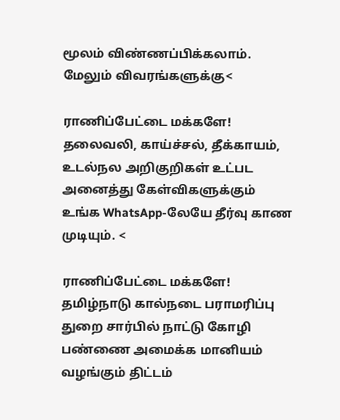மூலம் விண்ணப்பிக்கலாம். மேலும் விவரங்களுக்கு<

ராணிப்பேட்டை மக்களே! தலைவலி, காய்ச்சல், தீக்காயம், உடல்நல அறிகுறிகள் உட்பட அனைத்து கேள்விகளுக்கும் உங்க WhatsApp-லேயே தீர்வு காண முடியும். <

ராணிப்பேட்டை மக்களே! தமிழ்நாடு கால்நடை பராமரிப்பு துறை சார்பில் நாட்டு கோழி பண்ணை அமைக்க மானியம் வழங்கும் திட்டம்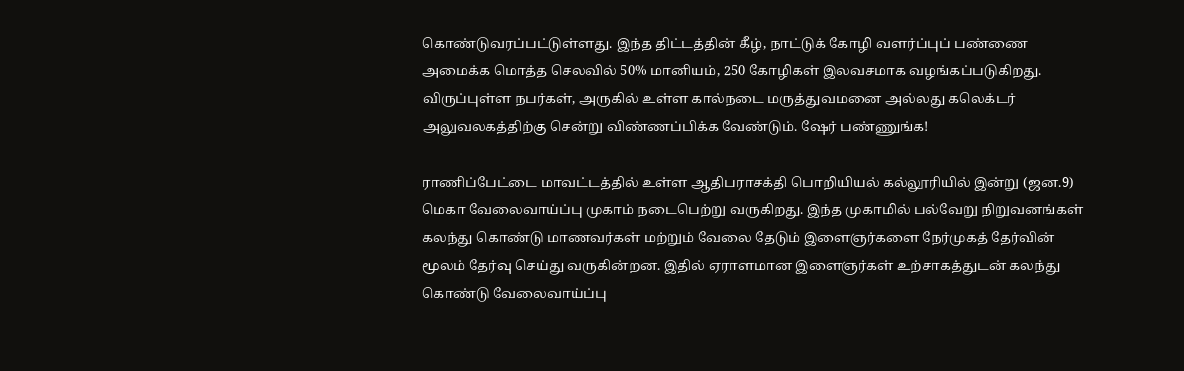கொண்டுவரப்பட்டுள்ளது. இந்த திட்டத்தின் கீழ், நாட்டுக் கோழி வளர்ப்புப் பண்ணை அமைக்க மொத்த செலவில் 50% மானியம், 250 கோழிகள் இலவசமாக வழங்கப்படுகிறது. விருப்புள்ள நபர்கள், அருகில் உள்ள கால்நடை மருத்துவமனை அல்லது கலெக்டர் அலுவலகத்திற்கு சென்று விண்ணப்பிக்க வேண்டும். ஷேர் பண்ணுங்க!

ராணிப்பேட்டை மாவட்டத்தில் உள்ள ஆதிபராசக்தி பொறியியல் கல்லூரியில் இன்று (ஜன.9) மெகா வேலைவாய்ப்பு முகாம் நடைபெற்று வருகிறது. இந்த முகாமில் பல்வேறு நிறுவனங்கள் கலந்து கொண்டு மாணவர்கள் மற்றும் வேலை தேடும் இளைஞர்களை நேர்முகத் தேர்வின் மூலம் தேர்வு செய்து வருகின்றன. இதில் ஏராளமான இளைஞர்கள் உற்சாகத்துடன் கலந்து கொண்டு வேலைவாய்ப்பு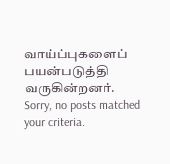வாய்ப்புகளைப் பயன்படுத்தி வருகின்றனர்.
Sorry, no posts matched your criteria.